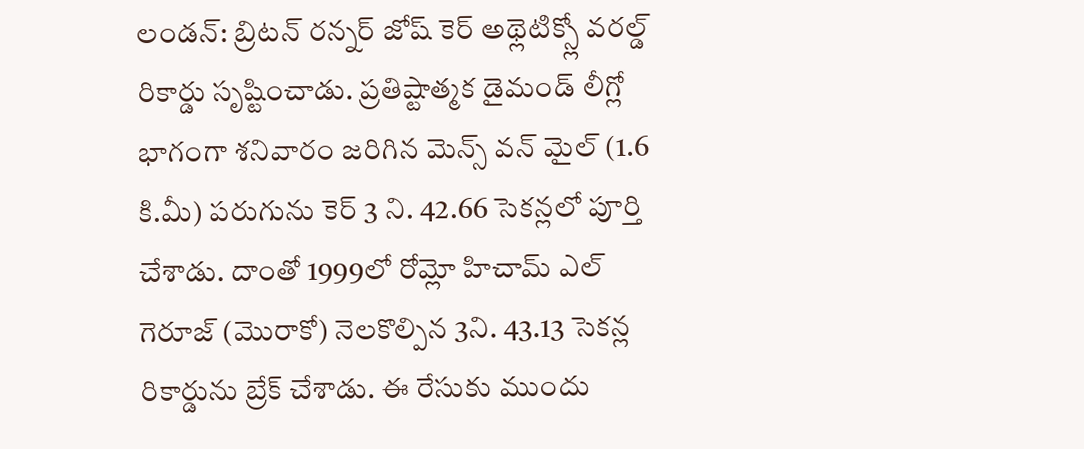లండన్: బ్రిటన్ రన్నర్ జోష్ కెర్ అథ్లెటిక్స్లో వరల్డ్ రికార్డు సృష్టించాడు. ప్రతిష్టాత్మక డైమండ్ లీగ్లో భాగంగా శనివారం జరిగిన మెన్స్ వన్ మైల్ (1.6 కి.మీ) పరుగును కెర్ 3 ని. 42.66 సెకన్లలో పూర్తి చేశాడు. దాంతో 1999లో రోమ్లో హిచామ్ ఎల్ గెరూజ్ (మొరాకో) నెలకొల్పిన 3ని. 43.13 సెకన్ల రికార్డును బ్రేక్ చేశాడు. ఈ రేసుకు ముందు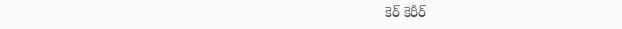కెర్ కెరీర్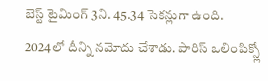బెస్ట్ టైమింగ్ 3ని. 45.34 సెకన్లుగా ఉంది. 2024లో దీన్ని నమోదు చేశాడు. పారిస్ ఒలింపిక్స్లో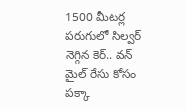1500 మీటర్ల పరుగులో సిల్వర్ నెగ్గిన కెర్.. వన్ మైల్ రేసు కోసం పక్కా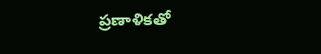ప్రణాళికతో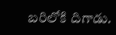బరిలోకి దిగాడు.